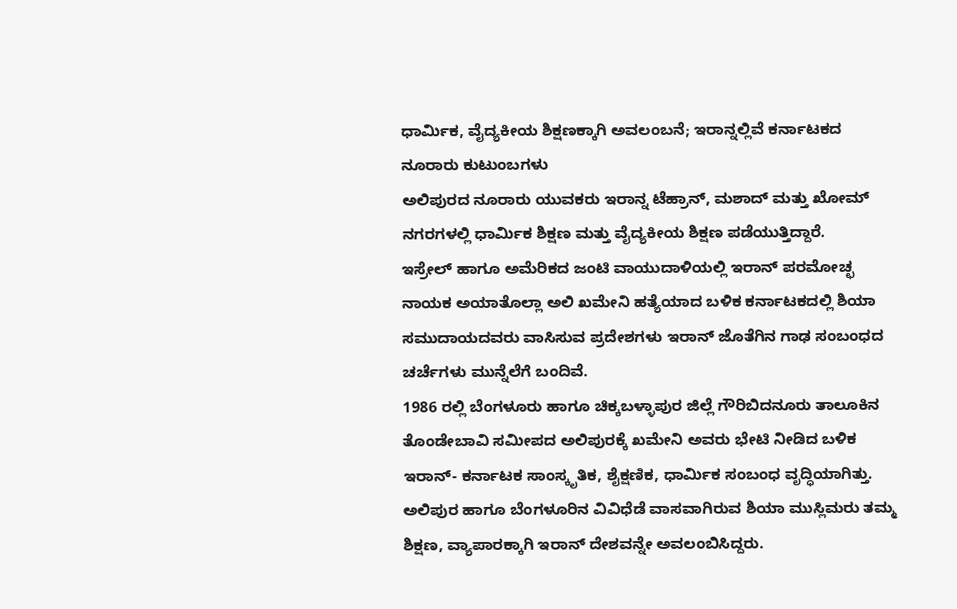ಧಾರ್ಮಿಕ, ವೈದ್ಯಕೀಯ ಶಿಕ್ಷಣಕ್ಕಾಗಿ ಅವಲಂಬನೆ; ಇರಾನ್ನಲ್ಲಿವೆ ಕರ್ನಾಟಕದ ನೂರಾರು ಕುಟುಂಬಗಳು
ಅಲಿಪುರದ ನೂರಾರು ಯುವಕರು ಇರಾನ್ನ ಟೆಹ್ರಾನ್, ಮಶಾದ್ ಮತ್ತು ಖೋಮ್ ನಗರಗಳಲ್ಲಿ ಧಾರ್ಮಿಕ ಶಿಕ್ಷಣ ಮತ್ತು ವೈದ್ಯಕೀಯ ಶಿಕ್ಷಣ ಪಡೆಯುತ್ತಿದ್ದಾರೆ.
ಇಸ್ರೇಲ್ ಹಾಗೂ ಅಮೆರಿಕದ ಜಂಟಿ ವಾಯುದಾಳಿಯಲ್ಲಿ ಇರಾನ್ ಪರಮೋಚ್ಛ ನಾಯಕ ಅಯಾತೊಲ್ಲಾ ಅಲಿ ಖಮೇನಿ ಹತ್ಯೆಯಾದ ಬಳಿಕ ಕರ್ನಾಟಕದಲ್ಲಿ ಶಿಯಾ ಸಮುದಾಯದವರು ವಾಸಿಸುವ ಪ್ರದೇಶಗಳು ಇರಾನ್ ಜೊತೆಗಿನ ಗಾಢ ಸಂಬಂಧದ ಚರ್ಚೆಗಳು ಮುನ್ನೆಲೆಗೆ ಬಂದಿವೆ.
1986 ರಲ್ಲಿ ಬೆಂಗಳೂರು ಹಾಗೂ ಚಿಕ್ಕಬಳ್ಳಾಪುರ ಜಿಲ್ಲೆ ಗೌರಿಬಿದನೂರು ತಾಲೂಕಿನ ತೊಂಡೇಬಾವಿ ಸಮೀಪದ ಅಲಿಪುರಕ್ಕೆ ಖಮೇನಿ ಅವರು ಭೇಟಿ ನೀಡಿದ ಬಳಿಕ ಇರಾನ್- ಕರ್ನಾಟಕ ಸಾಂಸ್ಕೃತಿಕ, ಶೈಕ್ಷಣಿಕ, ಧಾರ್ಮಿಕ ಸಂಬಂಧ ವೃದ್ಧಿಯಾಗಿತ್ತು. ಅಲಿಪುರ ಹಾಗೂ ಬೆಂಗಳೂರಿನ ವಿವಿಧೆಡೆ ವಾಸವಾಗಿರುವ ಶಿಯಾ ಮುಸ್ಲಿಮರು ತಮ್ಮ ಶಿಕ್ಷಣ, ವ್ಯಾಪಾರಕ್ಕಾಗಿ ಇರಾನ್ ದೇಶವನ್ನೇ ಅವಲಂಬಿಸಿದ್ದರು.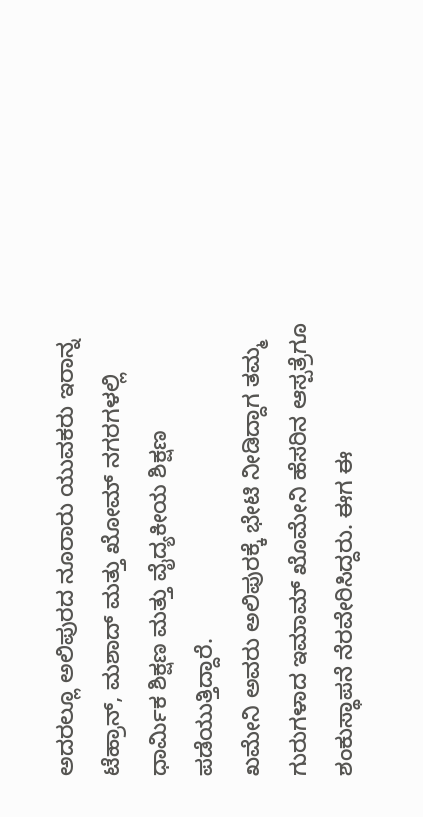ಅದರಲ್ಲೂ ಅಲಿಪುರದ ನೂರಾರು ಯುವಕರು ಇರಾನ್ನ ಟೆಹ್ರಾನ್, ಮಶಾದ್ ಮತ್ತು ಖೋಮ್ ನಗರಗಳಲ್ಲಿ ಧಾರ್ಮಿಕ ಶಿಕ್ಷಣ ಮತ್ತು ವೈದ್ಯಕೀಯ ಶಿಕ್ಷಣ ಪಡೆಯುತ್ತಿದ್ದಾರೆ.
ಖಮೇನಿ ಅವರು ಅಲಿಪುರಕ್ಕೆ ಭೇಟಿ ನೀಡಿದ್ದಾಗ ತಮ್ಮ ಗುರುಗಳಾದ ಇಮಾಮ್ ಖೊಮೇನಿ ಹೆಸರಿನ ಆಸ್ಪತ್ರೆಗೂ ಶಂಕುಸ್ಥಾಪನೆ ನೆರವೇರಿಸಿದ್ದರು. ಈಗ ಈ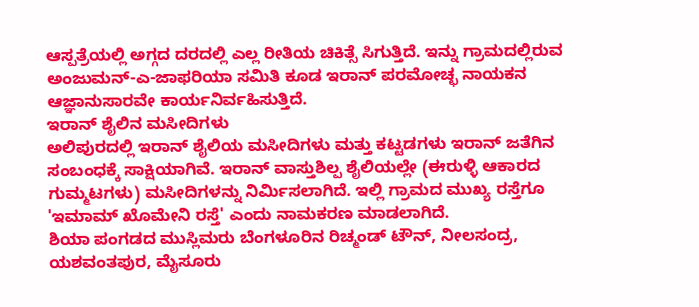ಆಸ್ಪತ್ರೆಯಲ್ಲಿ ಅಗ್ಗದ ದರದಲ್ಲಿ ಎಲ್ಲ ರೀತಿಯ ಚಿಕಿತ್ಸೆ ಸಿಗುತ್ತಿದೆ. ಇನ್ನು ಗ್ರಾಮದಲ್ಲಿರುವ ಅಂಜುಮನ್-ಎ-ಜಾಫರಿಯಾ ಸಮಿತಿ ಕೂಡ ಇರಾನ್ ಪರಮೋಚ್ಛ ನಾಯಕನ ಆಜ್ಞಾನುಸಾರವೇ ಕಾರ್ಯನಿರ್ವಹಿಸುತ್ತಿದೆ.
ಇರಾನ್ ಶೈಲಿನ ಮಸೀದಿಗಳು
ಅಲಿಪುರದಲ್ಲಿ ಇರಾನ್ ಶೈಲಿಯ ಮಸೀದಿಗಳು ಮತ್ತು ಕಟ್ಟಡಗಳು ಇರಾನ್ ಜತೆಗಿನ ಸಂಬಂಧಕ್ಕೆ ಸಾಕ್ಷಿಯಾಗಿವೆ. ಇರಾನ್ ವಾಸ್ತುಶಿಲ್ಪ ಶೈಲಿಯಲ್ಲೇ (ಈರುಳ್ಳಿ ಆಕಾರದ ಗುಮ್ಮಟಗಳು) ಮಸೀದಿಗಳನ್ನು ನಿರ್ಮಿಸಲಾಗಿದೆ. ಇಲ್ಲಿ ಗ್ರಾಮದ ಮುಖ್ಯ ರಸ್ತೆಗೂ 'ಇಮಾಮ್ ಖೊಮೇನಿ ರಸ್ತೆ' ಎಂದು ನಾಮಕರಣ ಮಾಡಲಾಗಿದೆ.
ಶಿಯಾ ಪಂಗಡದ ಮುಸ್ಲಿಮರು ಬೆಂಗಳೂರಿನ ರಿಚ್ಮಂಡ್ ಟೌನ್, ನೀಲಸಂದ್ರ, ಯಶವಂತಪುರ, ಮೈಸೂರು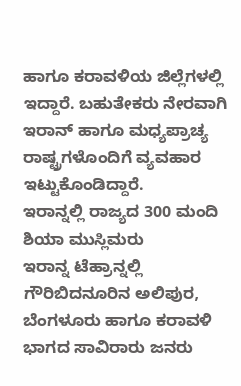ಹಾಗೂ ಕರಾವಳಿಯ ಜಿಲ್ಲೆಗಳಲ್ಲಿ ಇದ್ದಾರೆ. ಬಹುತೇಕರು ನೇರವಾಗಿ ಇರಾನ್ ಹಾಗೂ ಮಧ್ಯಪ್ರಾಚ್ಯ ರಾಷ್ಟ್ರಗಳೊಂದಿಗೆ ವ್ಯವಹಾರ ಇಟ್ಟುಕೊಂಡಿದ್ದಾರೆ.
ಇರಾನ್ನಲ್ಲಿ ರಾಜ್ಯದ 300 ಮಂದಿ ಶಿಯಾ ಮುಸ್ಲಿಮರು
ಇರಾನ್ನ ಟೆಹ್ರಾನ್ನಲ್ಲಿ ಗೌರಿಬಿದನೂರಿನ ಅಲಿಪುರ, ಬೆಂಗಳೂರು ಹಾಗೂ ಕರಾವಳಿ ಭಾಗದ ಸಾವಿರಾರು ಜನರು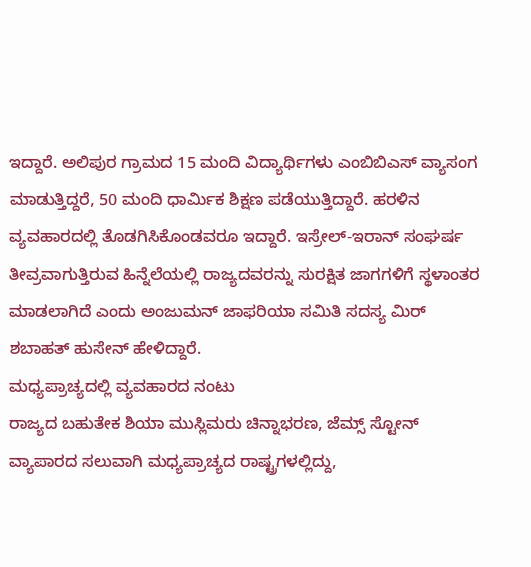ಇದ್ದಾರೆ. ಅಲಿಪುರ ಗ್ರಾಮದ 15 ಮಂದಿ ವಿದ್ಯಾರ್ಥಿಗಳು ಎಂಬಿಬಿಎಸ್ ವ್ಯಾಸಂಗ ಮಾಡುತ್ತಿದ್ದರೆ, 50 ಮಂದಿ ಧಾರ್ಮಿಕ ಶಿಕ್ಷಣ ಪಡೆಯುತ್ತಿದ್ದಾರೆ. ಹರಳಿನ ವ್ಯವಹಾರದಲ್ಲಿ ತೊಡಗಿಸಿಕೊಂಡವರೂ ಇದ್ದಾರೆ. ಇಸ್ರೇಲ್-ಇರಾನ್ ಸಂಘರ್ಷ ತೀವ್ರವಾಗುತ್ತಿರುವ ಹಿನ್ನೆಲೆಯಲ್ಲಿ ರಾಜ್ಯದವರನ್ನು ಸುರಕ್ಷಿತ ಜಾಗಗಳಿಗೆ ಸ್ಥಳಾಂತರ ಮಾಡಲಾಗಿದೆ ಎಂದು ಅಂಜುಮನ್ ಜಾಫರಿಯಾ ಸಮಿತಿ ಸದಸ್ಯ ಮಿರ್ ಶಬಾಹತ್ ಹುಸೇನ್ ಹೇಳಿದ್ದಾರೆ.
ಮಧ್ಯಪ್ರಾಚ್ಯದಲ್ಲಿ ವ್ಯವಹಾರದ ನಂಟು
ರಾಜ್ಯದ ಬಹುತೇಕ ಶಿಯಾ ಮುಸ್ಲಿಮರು ಚಿನ್ನಾಭರಣ, ಜೆಮ್ಸ್ ಸ್ಟೋನ್ ವ್ಯಾಪಾರದ ಸಲುವಾಗಿ ಮಧ್ಯಪ್ರಾಚ್ಯದ ರಾಷ್ಟ್ರಗಳಲ್ಲಿದ್ದು,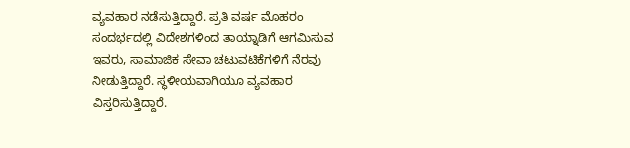ವ್ಯವಹಾರ ನಡೆಸುತ್ತಿದ್ದಾರೆ. ಪ್ರತಿ ವರ್ಷ ಮೊಹರಂ ಸಂದರ್ಭದಲ್ಲಿ ವಿದೇಶಗಳಿಂದ ತಾಯ್ನಾಡಿಗೆ ಆಗಮಿಸುವ ಇವರು, ಸಾಮಾಜಿಕ ಸೇವಾ ಚಟುವಟಿಕೆಗಳಿಗೆ ನೆರವು ನೀಡುತ್ತಿದ್ದಾರೆ. ಸ್ಥಳೀಯವಾಗಿಯೂ ವ್ಯವಹಾರ ವಿಸ್ತರಿಸುತ್ತಿದ್ದಾರೆ.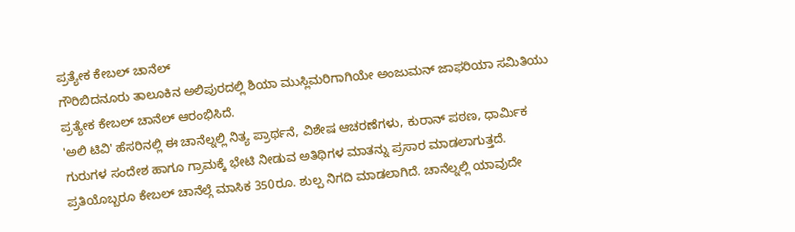ಪ್ರತ್ಯೇಕ ಕೇಬಲ್ ಚಾನೆಲ್
ಗೌರಿಬಿದನೂರು ತಾಲೂಕಿನ ಅಲಿಪುರದಲ್ಲಿ ಶಿಯಾ ಮುಸ್ಲಿಮರಿಗಾಗಿಯೇ ಅಂಜುಮನ್ ಜಾಫರಿಯಾ ಸಮಿತಿಯು ಪ್ರತ್ಯೇಕ ಕೇಬಲ್ ಚಾನೆಲ್ ಆರಂಭಿಸಿದೆ.
'ಅಲಿ ಟಿವಿ' ಹೆಸರಿನಲ್ಲಿ ಈ ಚಾನೆಲ್ನಲ್ಲಿ ನಿತ್ಯ ಪ್ರಾರ್ಥನೆ, ವಿಶೇಷ ಆಚರಣೆಗಳು, ಕುರಾನ್ ಪಠಣ, ಧಾರ್ಮಿಕ ಗುರುಗಳ ಸಂದೇಶ ಹಾಗೂ ಗ್ರಾಮಕ್ಕೆ ಭೇಟಿ ನೀಡುವ ಅತಿಥಿಗಳ ಮಾತನ್ನು ಪ್ರಸಾರ ಮಾಡಲಾಗುತ್ತದೆ.
ಪ್ರತಿಯೊಬ್ಬರೂ ಕೇಬಲ್ ಚಾನೆಲ್ಗೆ ಮಾಸಿಕ 350ರೂ. ಶುಲ್ಪ ನಿಗದಿ ಮಾಡಲಾಗಿದೆ. ಚಾನೆಲ್ನಲ್ಲಿ ಯಾವುದೇ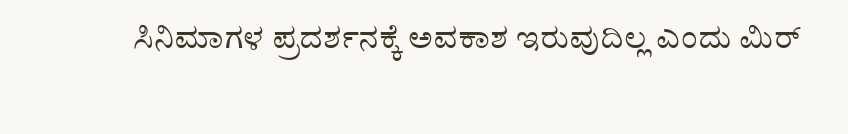ಸಿನಿಮಾಗಳ ಪ್ರದರ್ಶನಕ್ಕೆ ಅವಕಾಶ ಇರುವುದಿಲ್ಲ ಎಂದು ಮಿರ್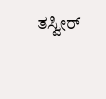ತಸ್ವೀರ್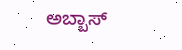ಅಬ್ಬಾಸ್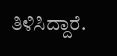ತಿಳಿಸಿದ್ದಾರೆ.